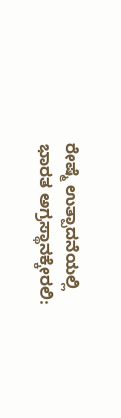ರೇಷ್ಮೆ ಉತ್ಪಾದನೆಯಲ್ಲಿ ಭಾರತ ಅಗ್ರಸ್ಥಾನಕ್ಕೇರಲಿ: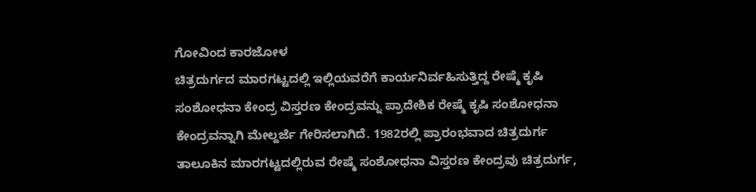ಗೋವಿಂದ ಕಾರಜೋಳ
ಚಿತ್ರದುರ್ಗದ ಮಾರಗಟ್ಟದಲ್ಲಿ ಇಲ್ಲಿಯವರೆಗೆ ಕಾರ್ಯನಿರ್ವಹಿಸುತ್ತಿದ್ದ ರೇಷ್ಮೆ ಕೃಷಿ ಸಂಶೋಧನಾ ಕೇಂದ್ರ ವಿಸ್ತರಣ ಕೇಂದ್ರವನ್ನು ಪ್ರಾದೇಶಿಕ ರೇಷ್ಮೆ ಕೃಷಿ ಸಂಶೋಧನಾ ಕೇಂದ್ರವನ್ನಾಗಿ ಮೇಲ್ದರ್ಜೆ ಗೇರಿಸಲಾಗಿದೆ. 1982ರಲ್ಲಿ ಪ್ರಾರಂಭವಾದ ಚಿತ್ರದುರ್ಗ ತಾಲೂಕಿನ ಮಾರಗಟ್ಟದಲ್ಲಿರುವ ರೇಷ್ಮೆ ಸಂಶೋಧನಾ ವಿಸ್ತರಣ ಕೇಂದ್ರವು ಚಿತ್ರದುರ್ಗ,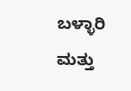ಬಳ್ಳಾರಿ ಮತ್ತು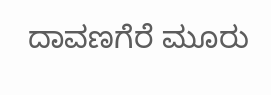ದಾವಣಗೆರೆ ಮೂರು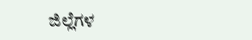ಜಿಲ್ಲೆಗಳ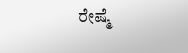ರೇಷ್ಮೆ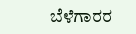ಬೆಳೆಗಾರರ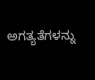ಅಗತ್ಯತೆಗಳನ್ನು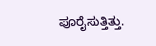ಪೂರೈಸುತ್ತಿತ್ತು.